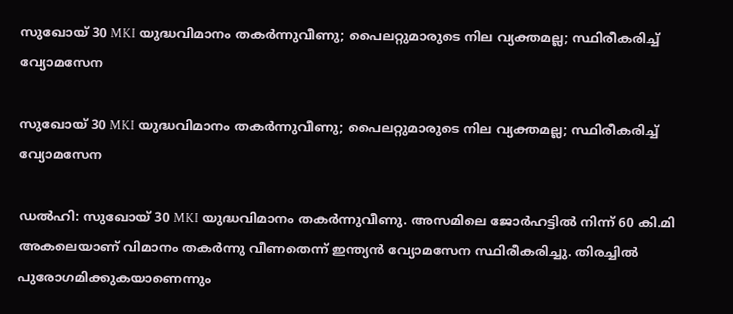സുഖോയ് 30 MKI യുദ്ധവിമാനം തകര്‍ന്നുവീണു; പൈലറ്റുമാരുടെ നില വ്യക്തമല്ല; സ്ഥിരീകരിച്ച് വ്യോമസേന

സുഖോയ് 30 MKI യുദ്ധവിമാനം തകര്‍ന്നുവീണു; പൈലറ്റുമാരുടെ നില വ്യക്തമല്ല; സ്ഥിരീകരിച്ച് വ്യോമസേന

ഡല്‍ഹി: സുഖോയ് 30 MKI യുദ്ധവിമാനം തകര്‍ന്നുവീണു. അസമിലെ ജോര്‍ഹട്ടില്‍ നിന്ന് 60 കി.മി അകലെയാണ് വിമാനം തകര്‍ന്നു വീണതെന്ന് ഇന്ത്യന്‍ വ്യോമസേന സ്ഥിരീകരിച്ചു. തിരച്ചില്‍ പുരോഗമിക്കുകയാണെന്നും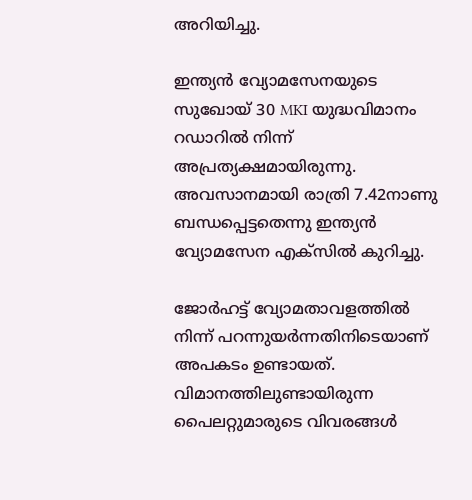അറിയിച്ചു.

ഇന്ത്യന്‍ വ്യോമസേനയുടെ സുഖോയ് 30 MKI യുദ്ധവിമാനം റഡാറില്‍ നിന്ന് അപ്രത്യക്ഷമായിരുന്നു. അവസാനമായി രാത്രി 7.42നാണു ബന്ധപ്പെട്ടതെന്നു ഇന്ത്യന്‍ വ്യോമസേന എക്‌സില്‍ കുറിച്ചു.

ജോര്‍ഹട്ട് വ്യോമതാവളത്തില്‍ നിന്ന് പറന്നുയര്‍ന്നതിനിടെയാണ് അപകടം ഉണ്ടായത്. വിമാനത്തിലുണ്ടായിരുന്ന പൈലറ്റുമാരുടെ വിവരങ്ങള്‍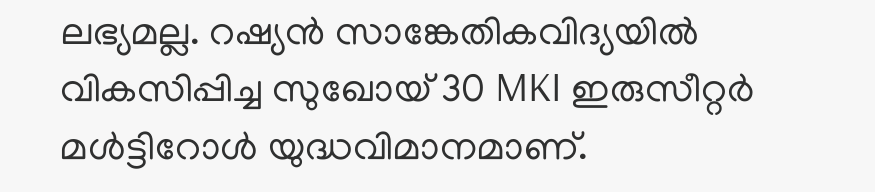ലഭ്യമല്ല. റഷ്യന്‍ സാങ്കേതികവിദ്യയില്‍ വികസിപ്പിച്ച സുഖോയ് 30 MKI ഇരുസീറ്റര്‍ മള്‍ട്ടിറോള്‍ യുദ്ധവിമാനമാണ്.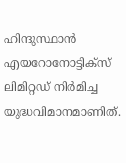ഹിന്ദുസ്ഥാന്‍ എയറോനോട്ടിക്‌സ് ലിമിറ്റഡ് നിര്‍മിച്ച യുദ്ധവിമാനമാണിത്.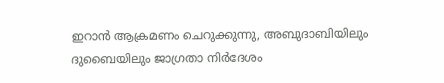ഇറാന്‍ ആക്രമണം ചെറുക്കുന്നു, അബുദാബിയിലും ദുബൈയിലും ജാഗ്രതാ നിര്‍ദേശം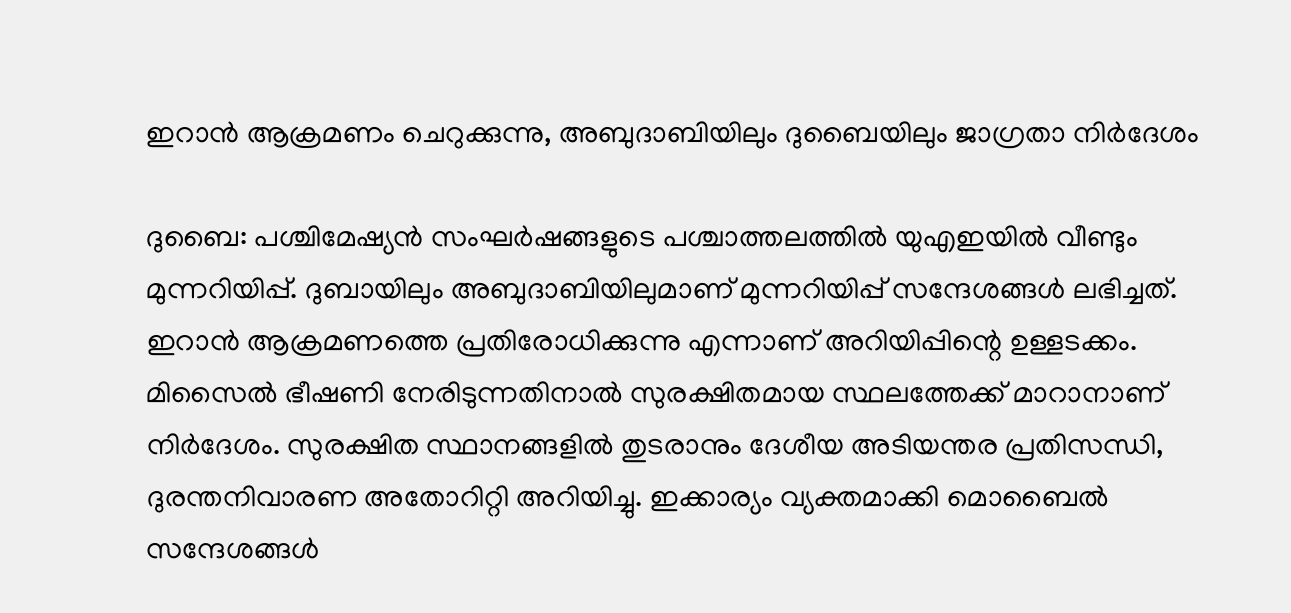ഇറാന്‍ ആക്രമണം ചെറുക്കുന്നു, അബുദാബിയിലും ദുബൈയിലും ജാഗ്രതാ നിര്‍ദേശം

ദുബൈ: പശ്ചിമേഷ്യന്‍ സംഘര്‍ഷങ്ങളുടെ പശ്ചാത്തലത്തില്‍ യുഎഇയില്‍ വീണ്ടും മുന്നറിയിപ്പ്. ദുബായിലും അബുദാബിയിലുമാണ് മുന്നറിയിപ്പ് സന്ദേശങ്ങള്‍ ലഭിച്ചത്. ഇറാന്‍ ആക്രമണത്തെ പ്രതിരോധിക്കുന്നു എന്നാണ് അറിയിപ്പിന്റെ ഉള്ളടക്കം. മിസൈല്‍ ഭീഷണി നേരിടുന്നതിനാല്‍ സുരക്ഷിതമായ സ്ഥലത്തേക്ക് മാറാനാണ് നിര്‍ദേശം. സുരക്ഷിത സ്ഥാനങ്ങളില്‍ തുടരാനും ദേശീയ അടിയന്തര പ്രതിസന്ധി, ദുരന്തനിവാരണ അതോറിറ്റി അറിയിച്ചു. ഇക്കാര്യം വ്യക്തമാക്കി മൊബൈല്‍ സന്ദേശങ്ങള്‍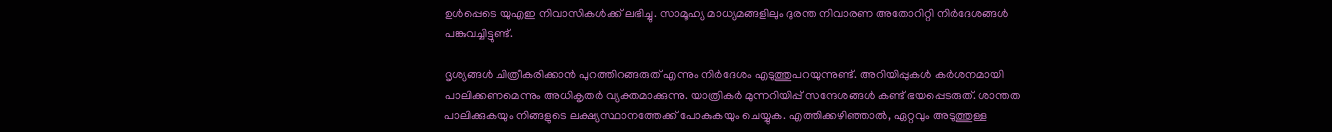ഉള്‍പ്പെടെ യുഎഇ നിവാസികള്‍ക്ക് ലഭിച്ചു. സാമൂഹ്യ മാധ്യമങ്ങളിലും ദുരന്ത നിവാരണ അതോറിറ്റി നിര്‍ദേശങ്ങള്‍ പങ്കുവച്ചിട്ടുണ്ട്.

ദൃശ്യങ്ങള്‍ ചിത്രീകരിക്കാന്‍ പുറത്തിറങ്ങരുത് എന്നും നിര്‍ദേശം എടുത്തുപറയുന്നുണ്ട്. അറിയിപ്പുകള്‍ കര്‍ശനമായി പാലിക്കണമെന്നും അധികൃതര്‍ വ്യക്തമാക്കുന്നു. യാത്രികര്‍ മുന്നറിയിപ്പ് സന്ദേശങ്ങള്‍ കണ്ട് ഭയപ്പെടരുത്. ശാന്തത പാലിക്കുകയും നിങ്ങളുടെ ലക്ഷ്യസ്ഥാനത്തേക്ക് പോകുകയും ചെയ്യുക. എത്തിക്കഴിഞ്ഞാല്‍, ഏറ്റവും അടുത്തുള്ള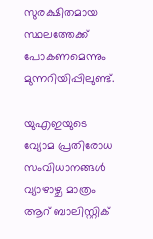സുരക്ഷിതമായ സ്ഥലത്തേക്ക് പോകണമെന്നും മുന്നറിയിപ്പിലുണ്ട്.

യുഎഇയുടെ വ്യോമ പ്രതിരോധ സംവിധാനങ്ങള്‍ വ്യാഴാഴ്ച മാത്രം ആറ് ബാലിസ്റ്റിക്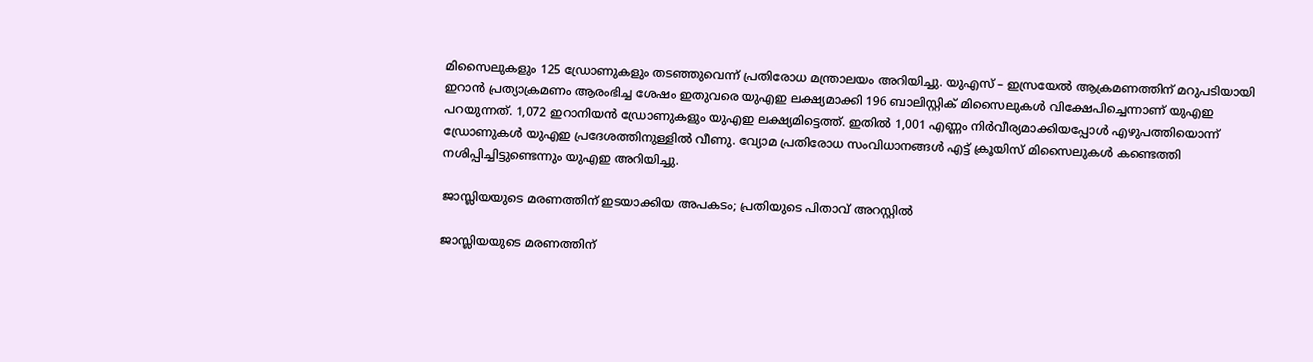മിസൈലുകളും 125 ഡ്രോണുകളും തടഞ്ഞുവെന്ന് പ്രതിരോധ മന്ത്രാലയം അറിയിച്ചു. യുഎസ് – ഇസ്രയേല്‍ ആക്രമണത്തിന് മറുപടിയായി ഇറാന്‍ പ്രത്യാക്രമണം ആരംഭിച്ച ശേഷം ഇതുവരെ യുഎഇ ലക്ഷ്യമാക്കി 196 ബാലിസ്റ്റിക് മിസൈലുകള്‍ വിക്ഷേപിച്ചെന്നാണ് യുഎഇ പറയുന്നത്. 1,072 ഇറാനിയന്‍ ഡ്രോണുകളും യുഎഇ ലക്ഷ്യമിട്ടെത്ത്. ഇതില്‍ 1,001 എണ്ണം നിര്‍വീര്യമാക്കിയപ്പോള്‍ എഴുപത്തിയൊന്ന് ഡ്രോണുകള്‍ യുഎഇ പ്രദേശത്തിനുള്ളില്‍ വീണു. വ്യോമ പ്രതിരോധ സംവിധാനങ്ങള്‍ എട്ട് ക്രൂയിസ് മിസൈലുകള്‍ കണ്ടെത്തി നശിപ്പിച്ചിട്ടുണ്ടെന്നും യുഎഇ അറിയിച്ചു.

ജാസ്ലിയയുടെ മരണത്തിന് ഇടയാക്കിയ അപകടം; പ്രതിയുടെ പിതാവ് അറസ്റ്റില്‍

ജാസ്ലിയയുടെ മരണത്തിന്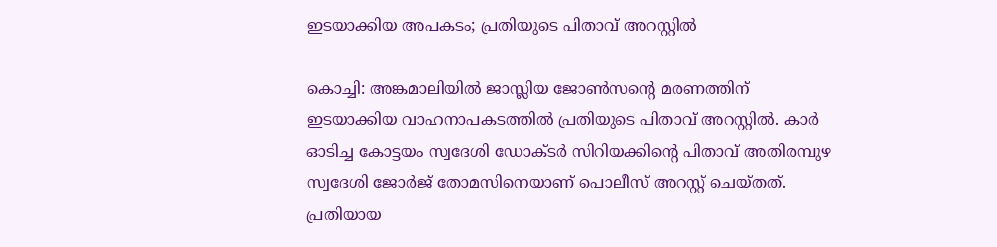ഇടയാക്കിയ അപകടം; പ്രതിയുടെ പിതാവ് അറസ്റ്റില്‍

കൊച്ചി: അങ്കമാലിയില്‍ ജാസ്ലിയ ജോണ്‍സന്റെ മരണത്തിന് ഇടയാക്കിയ വാഹനാപകടത്തില്‍ പ്രതിയുടെ പിതാവ് അറസ്റ്റില്‍. കാര്‍ ഓടിച്ച കോട്ടയം സ്വദേശി ഡോക്ടര്‍ സിറിയക്കിന്റെ പിതാവ് അതിരമ്പുഴ സ്വദേശി ജോര്‍ജ് തോമസിനെയാണ് പൊലീസ് അറസ്റ്റ് ചെയ്തത്. പ്രതിയായ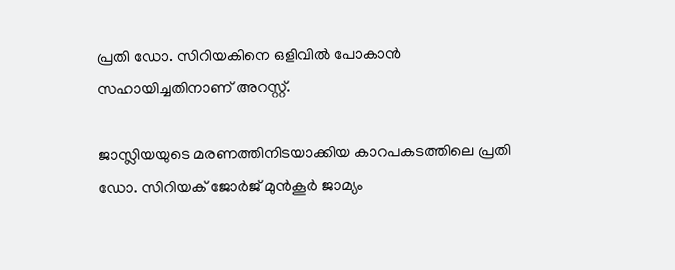പ്രതി ഡോ. സിറിയകിനെ ഒളിവില്‍ പോകാന്‍ സഹായിച്ചതിനാണ് അറസ്റ്റ്.

ജാസ്ലിയയുടെ മരണത്തിനിടയാക്കിയ കാറപകടത്തിലെ പ്രതി ഡോ. സിറിയക് ജോര്‍ജ് മുന്‍കൂര്‍ ജാമ്യം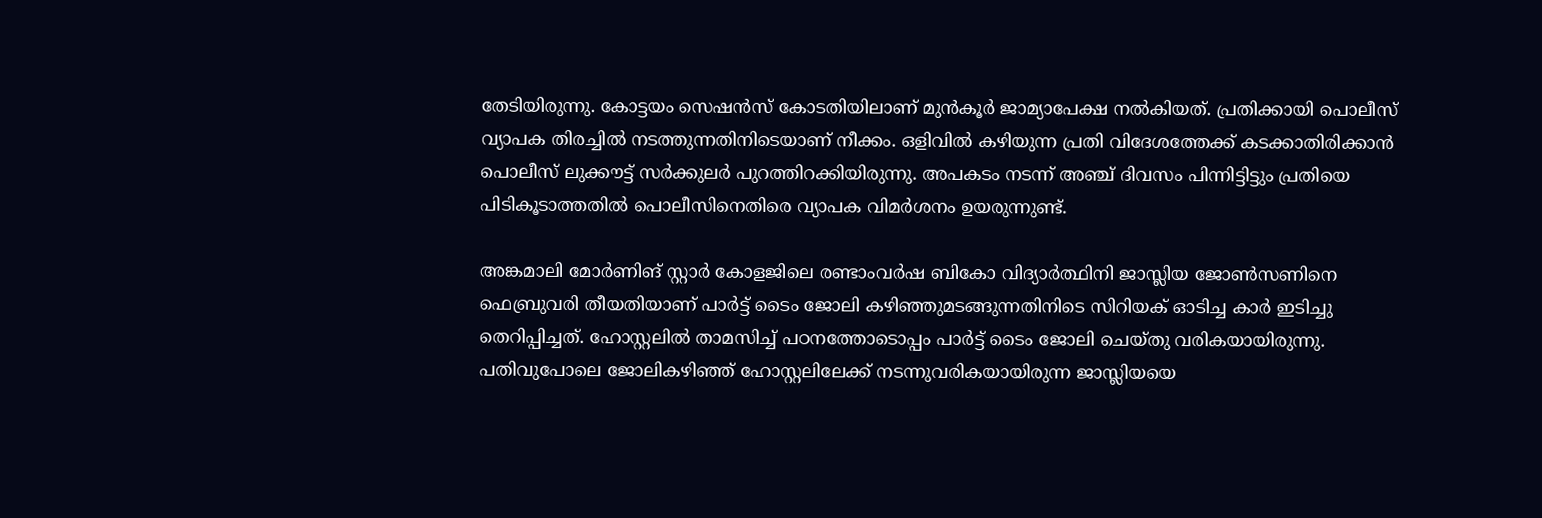തേടിയിരുന്നു. കോട്ടയം സെഷന്‍സ് കോടതിയിലാണ് മുന്‍കൂര്‍ ജാമ്യാപേക്ഷ നല്‍കിയത്. പ്രതിക്കായി പൊലീസ് വ്യാപക തിരച്ചില്‍ നടത്തുന്നതിനിടെയാണ് നീക്കം. ഒളിവില്‍ കഴിയുന്ന പ്രതി വിദേശത്തേക്ക് കടക്കാതിരിക്കാന്‍ പൊലീസ് ലുക്കൗട്ട് സര്‍ക്കുലര്‍ പുറത്തിറക്കിയിരുന്നു. അപകടം നടന്ന് അഞ്ച് ദിവസം പിന്നിട്ടിട്ടും പ്രതിയെ പിടികൂടാത്തതില്‍ പൊലീസിനെതിരെ വ്യാപക വിമര്‍ശനം ഉയരുന്നുണ്ട്.

അങ്കമാലി മോര്‍ണിങ് സ്റ്റാര്‍ കോളജിലെ രണ്ടാംവര്‍ഷ ബികോ വിദ്യാര്‍ത്ഥിനി ജാസ്ലിയ ജോണ്‍സണിനെ ഫെബ്രുവരി തീയതിയാണ് പാര്‍ട്ട് ടൈം ജോലി കഴിഞ്ഞുമടങ്ങുന്നതിനിടെ സിറിയക് ഓടിച്ച കാര്‍ ഇടിച്ചു തെറിപ്പിച്ചത്. ഹോസ്റ്റലില്‍ താമസിച്ച് പഠനത്തോടൊപ്പം പാര്‍ട്ട് ടൈം ജോലി ചെയ്തു വരികയായിരുന്നു. പതിവുപോലെ ജോലികഴിഞ്ഞ് ഹോസ്റ്റലിലേക്ക് നടന്നുവരികയായിരുന്ന ജാസ്ലിയയെ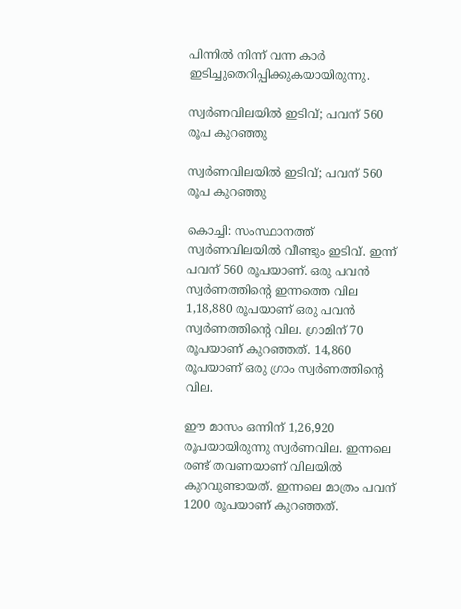പിന്നില്‍ നിന്ന് വന്ന കാര്‍ ഇടിച്ചുതെറിപ്പിക്കുകയായിരുന്നു.

സ്വര്‍ണവിലയില്‍ ഇടിവ്; പവന് 560 രൂപ കുറഞ്ഞു

സ്വര്‍ണവിലയില്‍ ഇടിവ്; പവന് 560 രൂപ കുറഞ്ഞു

കൊച്ചി: സംസ്ഥാനത്ത് സ്വര്‍ണവിലയില്‍ വീണ്ടും ഇടിവ്. ഇന്ന് പവന് 560 രൂപയാണ്. ഒരു പവന്‍ സ്വര്‍ണത്തിന്റെ ഇന്നത്തെ വില 1,18,880 രൂപയാണ് ഒരു പവന്‍ സ്വര്‍ണത്തിന്റെ വില. ഗ്രാമിന് 70 രൂപയാണ് കുറഞ്ഞത്. 14,860 രൂപയാണ് ഒരു ഗ്രാം സ്വര്‍ണത്തിന്റെ വില.

ഈ മാസം ഒന്നിന് 1,26,920 രൂപയായിരുന്നു സ്വര്‍ണവില. ഇന്നലെ രണ്ട് തവണയാണ് വിലയില്‍ കുറവുണ്ടായത്. ഇന്നലെ മാത്രം പവന് 1200 രൂപയാണ് കുറഞ്ഞത്.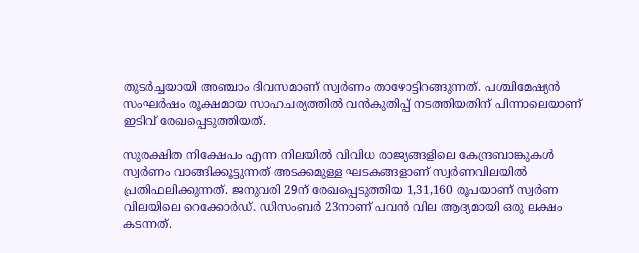തുടര്‍ച്ചയായി അഞ്ചാം ദിവസമാണ് സ്വര്‍ണം താഴോട്ടിറങ്ങുന്നത്. പശ്ചിമേഷ്യന്‍ സംഘര്‍ഷം രൂക്ഷമായ സാഹചര്യത്തില്‍ വന്‍കുതിപ്പ് നടത്തിയതിന് പിന്നാലെയാണ് ഇടിവ് രേഖപ്പെടുത്തിയത്.

സുരക്ഷിത നിക്ഷേപം എന്ന നിലയില്‍ വിവിധ രാജ്യങ്ങളിലെ കേന്ദ്രബാങ്കുകള്‍ സ്വര്‍ണം വാങ്ങിക്കൂട്ടുന്നത് അടക്കമുള്ള ഘടകങ്ങളാണ് സ്വര്‍ണവിലയില്‍ പ്രതിഫലിക്കുന്നത്. ജനുവരി 29ന് രേഖപ്പെടുത്തിയ 1,31,160 രൂപയാണ് സ്വര്‍ണ വിലയിലെ റെക്കോര്‍ഡ്. ഡിസംബര്‍ 23നാണ് പവന്‍ വില ആദ്യമായി ഒരു ലക്ഷം കടന്നത്.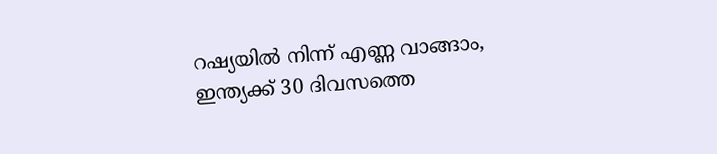റഷ്യയില്‍ നിന്ന് എണ്ണ വാങ്ങാം, ഇന്ത്യക്ക് 30 ദിവസത്തെ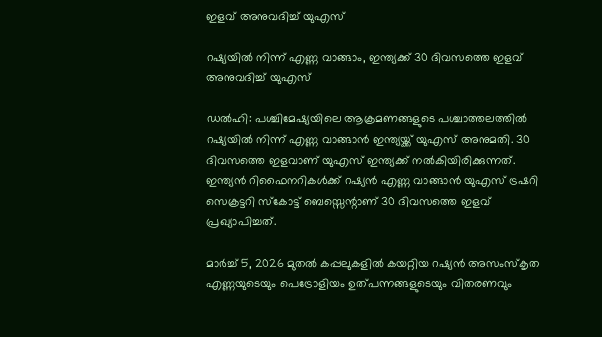ഇളവ് അനുവദിച്ച് യുഎസ്

റഷ്യയില്‍ നിന്ന് എണ്ണ വാങ്ങാം, ഇന്ത്യക്ക് 30 ദിവസത്തെ ഇളവ് അനുവദിച്ച് യുഎസ്

ഡല്‍ഹി: പശ്ചിമേഷ്യയിലെ ആക്രമണങ്ങളുടെ പശ്ചാത്തലത്തില്‍ റഷ്യയില്‍ നിന്ന് എണ്ണ വാങ്ങാന്‍ ഇന്ത്യയ്ക്ക് യുഎസ് അനുമതി. 30 ദിവസത്തെ ഇളവാണ് യുഎസ് ഇന്ത്യക്ക് നല്‍കിയിരിക്കുന്നത്. ഇന്ത്യന്‍ റിഫൈനറികള്‍ക്ക് റഷ്യന്‍ എണ്ണ വാങ്ങാന്‍ യുഎസ് ട്രഷറി സെക്രട്ടറി സ്‌കോട്ട് ബെസ്സെന്റാണ് 30 ദിവസത്തെ ഇളവ് പ്രഖ്യാപിച്ചത്.

മാര്‍ച്ച് 5, 2026 മുതല്‍ കപ്പലുകളില്‍ കയറ്റിയ റഷ്യന്‍ അസംസ്‌കൃത എണ്ണയുടെയും പെട്രോളിയം ഉത്പന്നങ്ങളുടെയും വിതരണവും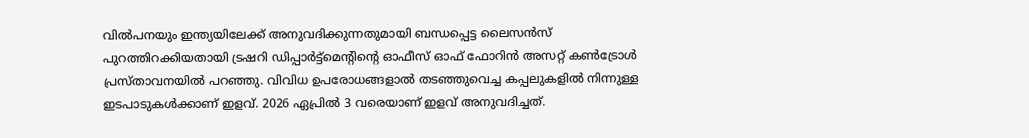വില്‍പനയും ഇന്ത്യയിലേക്ക് അനുവദിക്കുന്നതുമായി ബന്ധപ്പെട്ട ലൈസന്‍സ് പുറത്തിറക്കിയതായി ട്രഷറി ഡിപ്പാര്‍ട്ട്മെന്റിന്റെ ഓഫീസ് ഓഫ് ഫോറിന്‍ അസറ്റ് കണ്‍ട്രോള്‍ പ്രസ്താവനയില്‍ പറഞ്ഞു. വിവിധ ഉപരോധങ്ങളാല്‍ തടഞ്ഞുവെച്ച കപ്പലുകളില്‍ നിന്നുള്ള ഇടപാടുകള്‍ക്കാണ് ഇളവ്. 2026 ഏപ്രില്‍ 3 വരെയാണ് ഇളവ് അനുവദിച്ചത്.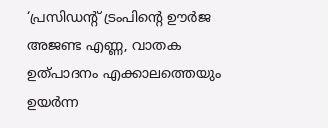‘പ്രസിഡന്റ് ട്രംപിന്റെ ഊര്‍ജ അജണ്ട എണ്ണ, വാതക ഉത്പാദനം എക്കാലത്തെയും ഉയര്‍ന്ന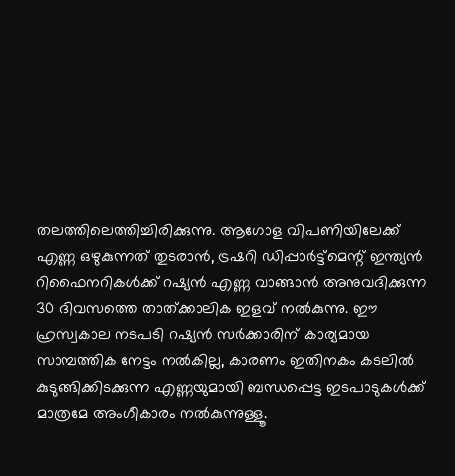തലത്തിലെത്തിച്ചിരിക്കുന്നു. ആഗോള വിപണിയിലേക്ക് എണ്ണ ഒഴുകുന്നത് തുടരാന്‍, ട്രഷറി ഡിപ്പാര്‍ട്ട്മെന്റ് ഇന്ത്യന്‍ റിഫൈനറികള്‍ക്ക് റഷ്യന്‍ എണ്ണ വാങ്ങാന്‍ അനുവദിക്കുന്ന 30 ദിവസത്തെ താത്ക്കാലിക ഇളവ് നല്‍കുന്നു. ഈ ഹ്രസ്വകാല നടപടി റഷ്യന്‍ സര്‍ക്കാരിന് കാര്യമായ സാമ്പത്തിക നേട്ടം നല്‍കില്ല, കാരണം ഇതിനകം കടലില്‍ കുടുങ്ങിക്കിടക്കുന്ന എണ്ണയുമായി ബന്ധപ്പെട്ട ഇടപാടുകള്‍ക്ക് മാത്രമേ അംഗീകാരം നല്‍കുന്നുള്ളൂ.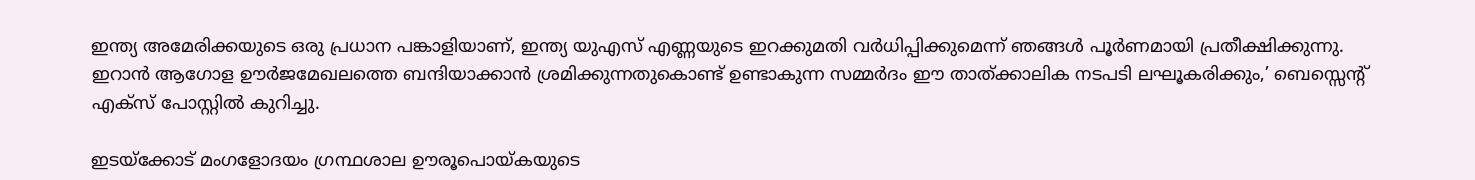ഇന്ത്യ അമേരിക്കയുടെ ഒരു പ്രധാന പങ്കാളിയാണ്, ഇന്ത്യ യുഎസ് എണ്ണയുടെ ഇറക്കുമതി വര്‍ധിപ്പിക്കുമെന്ന് ഞങ്ങള്‍ പൂര്‍ണമായി പ്രതീക്ഷിക്കുന്നു. ഇറാന്‍ ആഗോള ഊര്‍ജമേഖലത്തെ ബന്ദിയാക്കാന്‍ ശ്രമിക്കുന്നതുകൊണ്ട് ഉണ്ടാകുന്ന സമ്മര്‍ദം ഈ താത്ക്കാലിക നടപടി ലഘൂകരിക്കും,’ ബെസ്സെന്റ് എക്‌സ് പോസ്റ്റില്‍ കുറിച്ചു.

ഇടയ്ക്കോട് മംഗളോദയം ഗ്രന്ഥശാല ഊരൂപൊയ്കയുടെ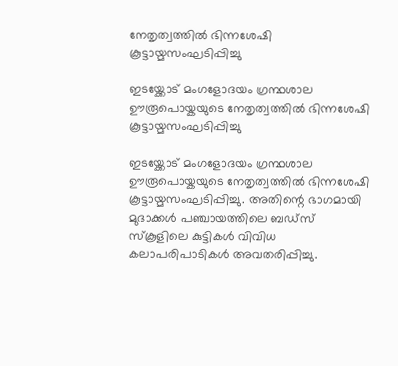നേതൃത്വത്തിൽ ഭിന്നശേഷി കൂട്ടായ്മസംഘടിപ്പിച്ചു

ഇടയ്ക്കോട് മംഗളോദയം ഗ്രന്ഥശാല ഊരൂപൊയ്കയുടെ നേതൃത്വത്തിൽ ഭിന്നശേഷി കൂട്ടായ്മസംഘടിപ്പിച്ചു

ഇടയ്ക്കോട് മംഗളോദയം ഗ്രന്ഥശാല ഊരൂപൊയ്കയുടെ നേതൃത്വത്തിൽ ഭിന്നശേഷി കൂട്ടായ്മസംഘടിപ്പിച്ചു. അതിന്റെ ഭാഗമായി മുദാക്കൾ പഞ്ചായത്തിലെ ബഡ്സ് സ്കൂളിലെ കുട്ടികൾ വിവിധ കലാപരിപാടികൾ അവതരിപ്പിച്ചു.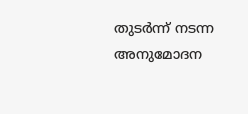തുടർന്ന് നടന്ന അനുമോദന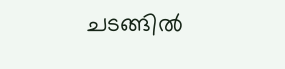ചടങ്ങിൽ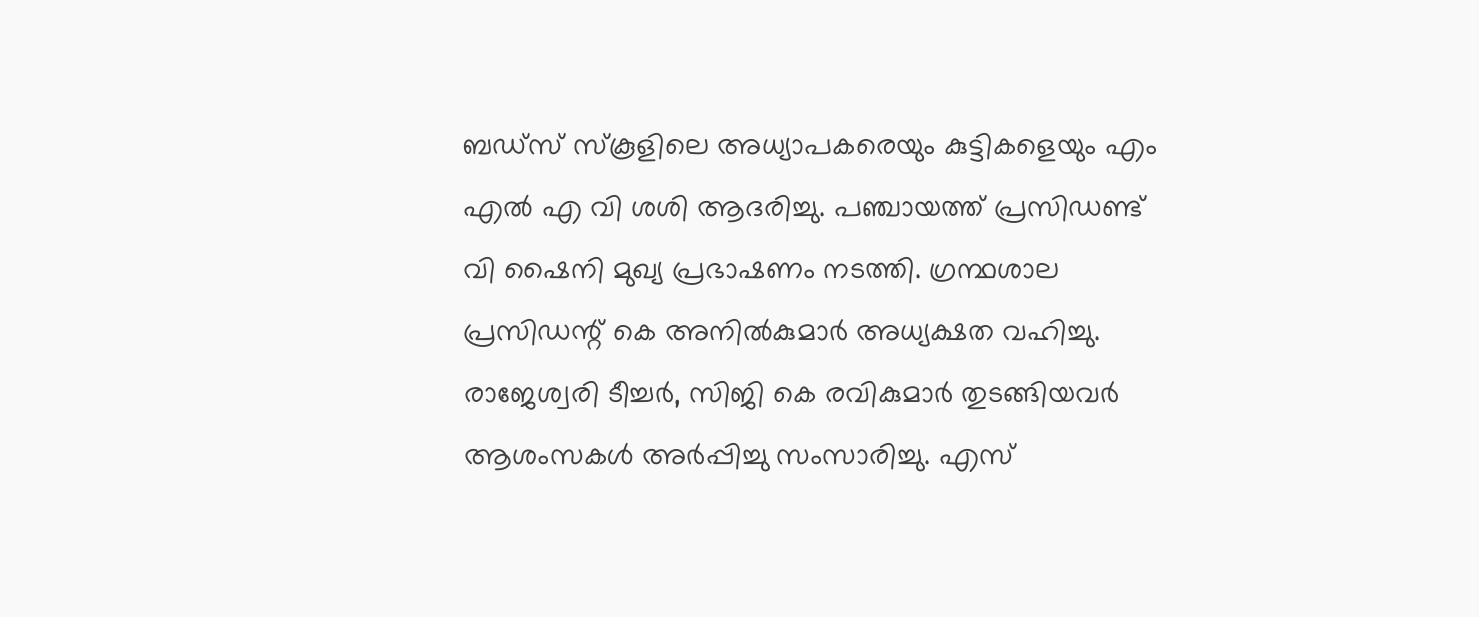ബഡ്സ് സ്കൂളിലെ അധ്യാപകരെയും കുട്ടികളെയും എം എൽ എ വി ശശി ആദരിച്ചു. പഞ്ചായത്ത് പ്രസിഡണ്ട് വി ഷൈനി മുഖ്യ പ്രഭാഷണം നടത്തി. ഗ്രന്ഥശാല പ്രസിഡന്റ്‌ കെ അനിൽകുമാർ അധ്യക്ഷത വഹിച്ചു. രാജേശ്വരി ടീച്ചർ, സിജി കെ രവികുമാർ തുടങ്ങിയവർ ആശംസകൾ അർപ്പിച്ചു സംസാരിച്ചു. എസ്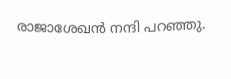രാജാശേഖൻ നന്ദി പറഞ്ഞു.